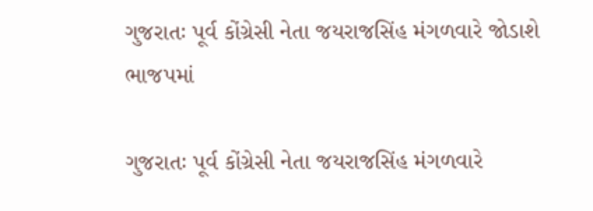ગુજરાતઃ પૂર્વ કોંગ્રેસી નેતા જયરાજસિંહ મંગળવારે જોડાશે ભાજપમાં

ગુજરાતઃ પૂર્વ કોંગ્રેસી નેતા જયરાજસિંહ મંગળવારે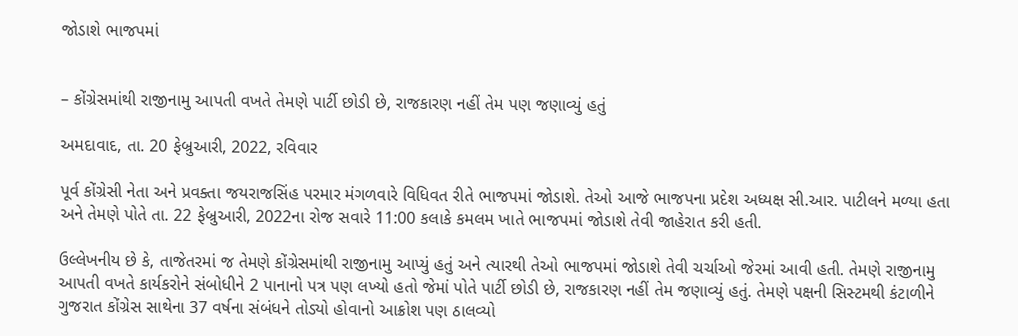જોડાશે ભાજપમાં


– કોંગ્રેસમાંથી રાજીનામુ આપતી વખતે તેમણે પાર્ટી છોડી છે, રાજકારણ નહીં તેમ પણ જણાવ્યું હતું

અમદાવાદ, તા. 20 ફેબ્રુઆરી, 2022, રવિવાર

પૂર્વ કોંગ્રેસી નેતા અને પ્રવક્તા જયરાજસિંહ પરમાર મંગળવારે વિધિવત રીતે ભાજપમાં જોડાશે. તેઓ આજે ભાજપના પ્રદેશ અધ્યક્ષ સી.આર. પાટીલને મળ્યા હતા અને તેમણે પોતે તા. 22 ફેબ્રુઆરી, 2022ના રોજ સવારે 11:00 કલાકે કમલમ ખાતે ભાજપમાં જોડાશે તેવી જાહેરાત કરી હતી.

ઉલ્લેખનીય છે કે, તાજેતરમાં જ તેમણે કોંગ્રેસમાંથી રાજીનામુ આપ્યું હતું અને ત્યારથી તેઓ ભાજપમાં જોડાશે તેવી ચર્ચાઓ જેરમાં આવી હતી. તેમણે રાજીનામુ આપતી વખતે કાર્યકરોને સંબોધીને 2 પાનાનો પત્ર પણ લખ્યો હતો જેમાં પોતે પાર્ટી છોડી છે, રાજકારણ નહીં તેમ જણાવ્યું હતું. તેમણે પક્ષની સિસ્ટમથી કંટાળીને ગુજરાત કોંગ્રેસ સાથેના 37 વર્ષના સંબંધને તોડ્યો હોવાનો આક્રોશ પણ ઠાલવ્યો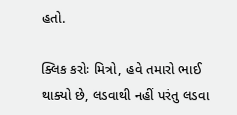હતો.

ક્લિક કરોઃ મિત્રો, હવે તમારો ભાઈ થાક્યો છે, લડવાથી નહીં પરંતુ લડવા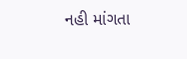નહી માંગતા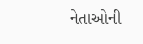નેતાઓની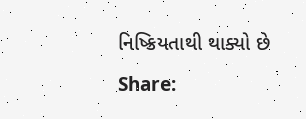નિષ્ક્રિયતાથી થાક્યો છે

Share: